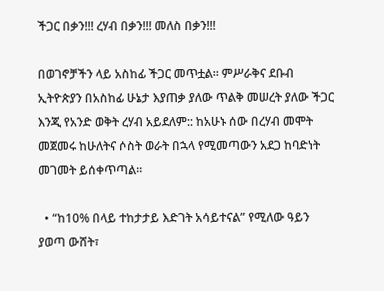ችጋር በቃን!!! ረሃብ በቃን!!! መለስ በቃን!!!

በወገኖቻችን ላይ አስከፊ ችጋር መጥቷል። ምሥራቅና ደቡብ ኢትዮጵያን በአስከፊ ሁኔታ እያጠቃ ያለው ጥልቅ መሠረት ያለው ችጋር እንጂ የአንድ ወቅት ረሃብ አይደለም:: ከአሁኑ ሰው በረሃብ መሞት መጀመሩ ከሁለትና ሶስት ወራት በኋላ የሚመጣውን አደጋ ከባድነት መገመት ይሰቀጥጣል።

  • “ከ10% በላይ ተከታታይ እድገት አሳይተናል” የሚለው ዓይን ያወጣ ውሸት፣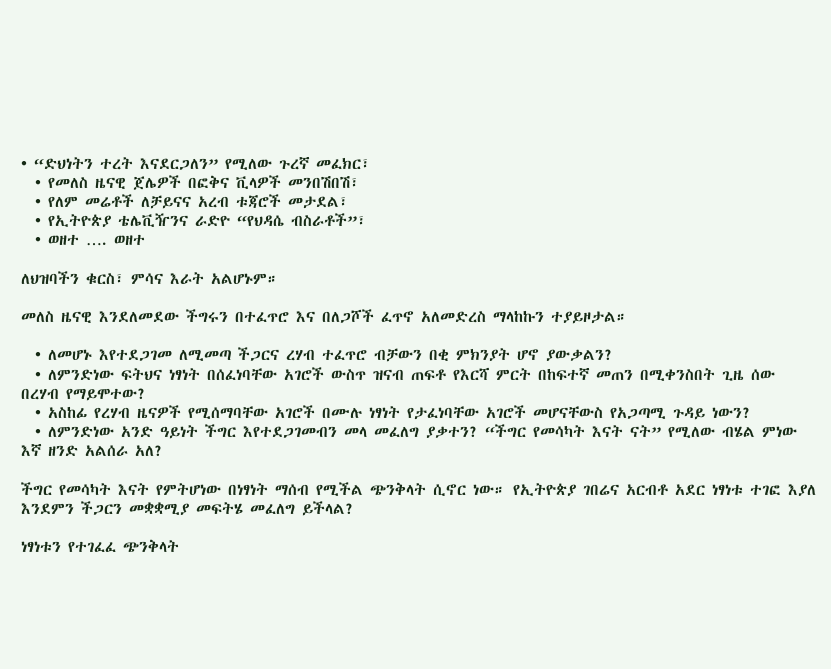• “ድህነትን ተረት እናደርጋለን” የሚለው ጉረኛ መፈክር፣
  • የመለስ ዜናዊ ጀሌዎች በፎቅና ቪላዎች መንበሽበሽ፣
  • የለም መሬቶች ለቻይናና አረብ ቱጃሮች መታደል፣
  • የኢትዮጵያ ቴሌቪዥንና ራድዮ “የህዳሴ ብስራቶች”፣
  • ወዘተ …. ወዘተ

ለህዝባችን ቁርስ፣ ምሳና እራት አልሆኑም።

መለስ ዜናዊ እንደለመደው ችግሩን በተፈጥሮ እና በለጋሾች ፈጥኖ አለመድረስ ማላከኩን ተያይዞታል።

  • ለመሆኑ እየተደጋገመ ለሚመጣ ችጋርና ረሃብ ተፈጥሮ ብቻውን በቂ ምክንያት ሆኖ ያውቃልን?
  • ለምንድነው ፍትህና ነፃነት በሰፈነባቸው አገሮች ውስጥ ዝናብ ጠፍቶ የእርሻ ምርት በከፍተኛ መጠን በሚቀንስበት ጊዜ ሰው በረሃብ የማይሞተው?
  • አስከፊ የረሃብ ዜናዎች የሚሰማባቸው አገሮች በሙሉ ነፃነት የታፈነባቸው አገሮች መሆናቸውስ የአጋጣሚ ጉዳይ ነውን?
  • ለምንድነው አንድ ዓይነት ችግር እየተደጋገመብን መላ መፈለግ ያቃተን? “ችግር የመሳካት እናት ናት” የሚለው ብሄል ምነው እኛ ዘንድ አልሰራ አለ?

ችግር የመሳካት እናት የምትሆነው በነፃነት ማሰብ የሚችል ጭንቅላት ሲኖር ነው። የኢትዮጵያ ገበሬና አርብቶ አደር ነፃነቱ ተገፎ እያለ እንደምን ችጋርን መቋቋሚያ መፍትሄ መፈለግ ይችላል?

ነፃነቱን የተገፈፈ ጭንቅላት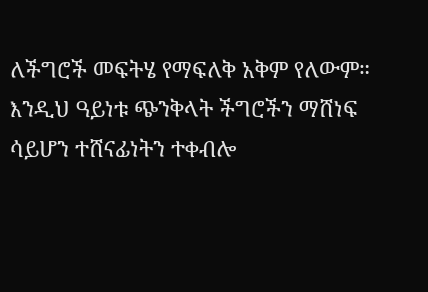ለችግሮች መፍትሄ የማፍለቅ አቅም የለውም። እንዲህ ዓይነቱ ጭንቅላት ችግሮችን ማሸነፍ ሳይሆን ተሸናፊነትን ተቀብሎ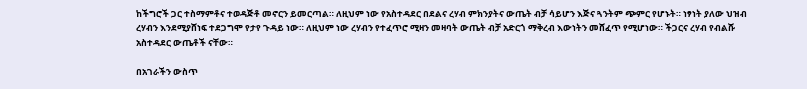ከችግሮች ጋር ተስማምቶና ተወዳጅቶ መኖርን ይመርጣል። ለዚህም ነው የአስተዳደር በደልና ረሃብ ምክንያትና ውጤት ብቻ ሳይሆን እጅና ጓንትም ጭምር የሆኑት። ነፃነት ያለው ህዝብ ረሃብን እንደሚያሸነፍ ተደጋግሞ የታየ ጉዳይ ነው። ለዚህም ነው ረሃብን የተፈጥሮ ሚዛን መዛባት ውጤት ብቻ አድርጎ ማቅረብ እውነትን መሸፈጥ የሚሆነው። ችጋርና ረሃብ የብልሹ አስተዳደር ውጤቶች ናቸው።

በአገራችን ውስጥ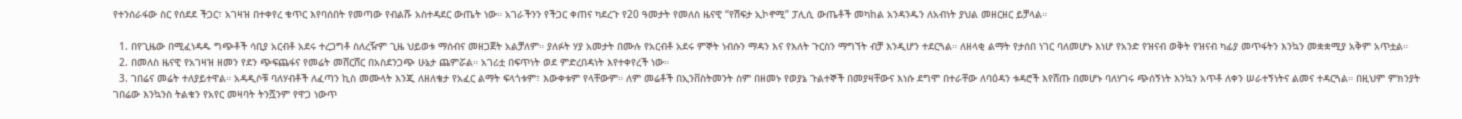የተንሰራፋው ስር የሰደደ ችጋር፣ አገዛዝ በተቀየረ ቁጥር እየባሰበት የመጣው የብልሹ አስተዳደር ውጤት ነው። አገራችንን የችጋር ቀጠና ካደረጉ የ20 ዓመታት የመለስ ዜናዊ “የሽፍታ ኢኮኖሚ” ፓሊሲ ውጤቶች መካከል አንዳንዱን ለአብነት ያህል መዘርዘር ይቻላል።

  1. በየጊዜው በሚፈነዳዱ ግጭቶች ሳቢያ አርብቶ አደሩ ተረጋግቶ ስለረዥም ጊዜ ህይወቱ ማሰብና መዘጋጀት አልቻለም። ያለፉት ሃያ አመታት በሙሉ የአርብቶ አደሩ ምኞት ነብሱን ማዳን እና የእለት ጉርስን ማግኘት ብቻ እንዲሆን ተደርጓል። ለዘላቂ ልማት የታሰበ ነገር ባለመሆኑ እነሆ የአንድ የዝናብ ወቅት የዝናብ ካፊያ መጥፋትን እንኳን መቋቋሚያ አቅም አጥቷል።
  2. በመለስ ዜናዊ የአገዛዝ ዘመን የደን ጭፍጨፋና የመሬት መሸርሸር በአስደንጋጭ ሁኔታ ጨምሯል። አገሪቷ በፍጥነት ወደ ምድረበዳነት እየተቀየረች ነው።
  3. ገበሬና መሬት ተለያይተዋል። አዳዲሶቹ ባለሃብቶች ለፈጣን ኪስ መሙላት እንጂ ለዘለቄታ የአፈር ልማት ፍላጎቱም፣ እውቀቱም የላቸውም። ለም መሬቶች በኢንቨስትመንት ስም በዘመኑ የወያኔ ጉልተኞች በመያዛቸውና እነሱ ደግሞ በተራቸው ለባዕዳን ቱዳሮች እየሸጡ በመሆኑ ባለሃገሩ ጭሰኝነት እንኳን አጥቶ ለቀን ሠራተኝነትና ልመና ተዳርጓል። በዚህም ምክንያት ገበሬው እንኳንስ ትልቁን የአየር መዛባት ትንሿንም የዋጋ ነውጥ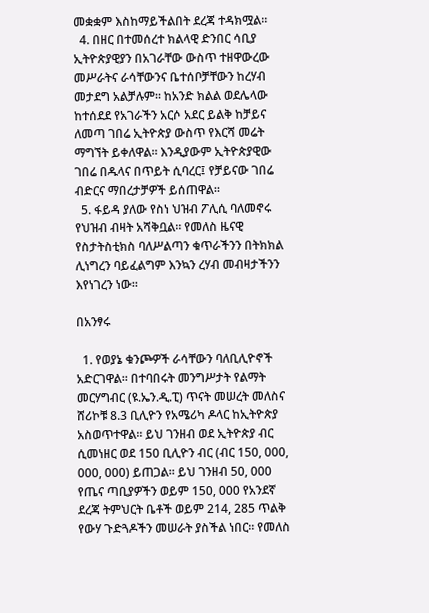መቋቋም እስከማይችልበት ደረጃ ተዳክሟል።
  4. በዘር በተመሰረተ ክልላዊ ድንበር ሳቢያ ኢትዮጵያዊያን በአገራቸው ውስጥ ተዘዋውረው መሥራትና ራሳቸውንና ቤተሰቦቻቸውን ከረሃብ መታደግ አልቻሉም። ከአንድ ክልል ወደሌላው ከተሰደደ የአገራችን አርሶ አደር ይልቅ ከቻይና ለመጣ ገበሬ ኢትዮጵያ ውስጥ የእርሻ መሬት ማግኘት ይቀለዋል። እንዲያውም ኢትዮጵያዊው ገበሬ በዱላና በጥይት ሲባረር፤ የቻይናው ገበሬ ብድርና ማበረታቻዎች ይሰጠዋል።
  5. ፋይዳ ያለው የስነ ህዝብ ፖሊሲ ባለመኖሩ የህዝብ ብዛት አሻቅቧል። የመለስ ዜናዊ የስታትስቲክስ ባለሥልጣን ቁጥራችንን በትክክል ሊነግረን ባይፈልግም እንኳን ረሃብ መብዛታችንን እየነገረን ነው።

በአንፃሩ

  1. የወያኔ ቁንጮዎች ራሳቸውን ባለቢሊዮኖች አድርገዋል። በተባበሩት መንግሥታት የልማት መርሃግብር (ዩ.ኤን.ዲ.ፒ) ጥናት መሠረት መለስና ሸሪኮቹ 8.3 ቢሊዮን የአሜሪካ ዶላር ከኢትዮጵያ አስወጥተዋል። ይህ ገንዘብ ወደ ኢትዮጵያ ብር ሲመነዘር ወደ 150 ቢሊዮን ብር (ብር 150, 000, 000, 000) ይጠጋል። ይህ ገንዘብ 50, 000 የጤና ጣቢያዎችን ወይም 150, 000 የአንደኛ ደረጃ ትምህርት ቤቶች ወይም 214, 285 ጥልቅ የውሃ ጉድጓዶችን መሠራት ያስችል ነበር። የመለስ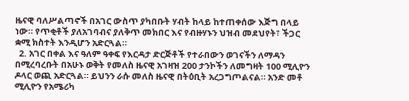ዜናዊ ባለሥልጣኖች በአገር ውስጥ ያካበቡት ሃብት ከላይ ከተጠቀሰው እጅግ በላይ ነው። የጥቂቶች ያለአገባብና ያለቅጥ መክበር እና የብዙሃኑን ህዝብ መደህየት፣ ችጋር ቋሚ ክስተት እንዲሆን አድርጓል።
  2. አገር በቀል እና ዓለም ዓቀፍ የእርዳታ ድርጅቶች የተራበውን ወገናችን ለማዳን በሚረባረቡት በአሁኑ ወቅት የመለስ ዜናዊ አገዛዝ 200 ታንኮችን ለመግዛት 100 ሚሊዮን ዶላር ወጪ አድርጓል። ይህንን ራሱ መለስ ዜናዊ በትዕቢት አረጋግጦልናል። አንድ መቶ ሚሊዮን የአሜሪካ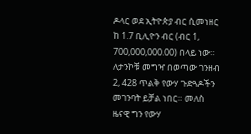ዶላር ወደ ኢትዮጵያ ብር ሲመነዘር ከ 1.7 ቢሊዮን ብር (ብር 1, 700,000,000.00) በላይ ነው። ለታንኮቹ መግዣ በወጣው ገንዘብ 2, 428 ጥልቅ የውሃ ጉድጓዶችን መገንባት ይቻል ነበር። መለስ ዜናዊ ግን የውሃ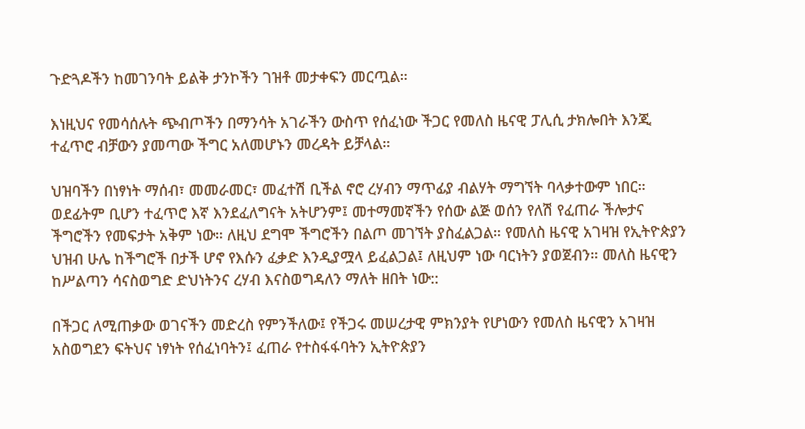ጉድጓዶችን ከመገንባት ይልቅ ታንኮችን ገዝቶ መታቀፍን መርጧል።

እነዚህና የመሳሰሉት ጭብጦችን በማንሳት አገራችን ውስጥ የሰፈነው ችጋር የመለስ ዜናዊ ፓሊሲ ታክሎበት እንጂ ተፈጥሮ ብቻውን ያመጣው ችግር አለመሆኑን መረዳት ይቻላል።

ህዝባችን በነፃነት ማሰብ፣ መመራመር፣ መፈተሽ ቢችል ኖሮ ረሃብን ማጥፊያ ብልሃት ማግኘት ባላቃተውም ነበር። ወደፊትም ቢሆን ተፈጥሮ እኛ እንደፈለግናት አትሆንም፤ መተማመኛችን የሰው ልጅ ወሰን የለሽ የፈጠራ ችሎታና ችግሮችን የመፍታት አቅም ነው። ለዚህ ደግሞ ችግሮችን በልጦ መገኘት ያስፈልጋል። የመለስ ዜናዊ አገዛዝ የኢትዮጵያን ህዝብ ሁሌ ከችግሮች በታች ሆኖ የእሱን ፈቃድ እንዲያሟላ ይፈልጋል፤ ለዚህም ነው ባርነትን ያወጀብን። መለስ ዜናዊን ከሥልጣን ሳናስወግድ ድህነትንና ረሃብ እናስወግዳለን ማለት ዘበት ነው::

በችጋር ለሚጠቃው ወገናችን መድረስ የምንችለው፤ የችጋሩ መሠረታዊ ምክንያት የሆነውን የመለስ ዜናዊን አገዛዝ አስወግደን ፍትህና ነፃነት የሰፈነባትን፤ ፈጠራ የተስፋፋባትን ኢትዮጵያን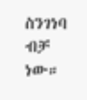ስንገነባ ብቻ ነው።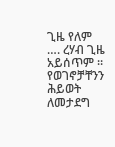ጊዜ የለም …. ረሃብ ጊዜ አይሰጥም ። የወገኖቻቸንን ሕይወት ለመታደግ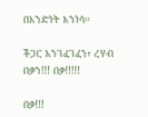በአንድነት እንነሳ።

ችጋር አንገፈገፈን፣ ረሃብ በቃን!!! በቃ!!!!!

በቃ!!!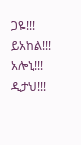ጋዬ!!! ይአከል!!! አሎኒ!!! ዲታህ!!!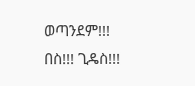ወጣንደም!!! በስ!!! ጊዴስ!!!